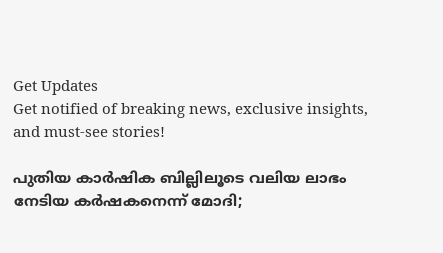Get Updates
Get notified of breaking news, exclusive insights, and must-see stories!

പുതിയ കാര്‍ഷിക ബില്ലിലൂടെ വലിയ ലാഭം നേടിയ കര്‍ഷകനെന്ന്‌ മോദി;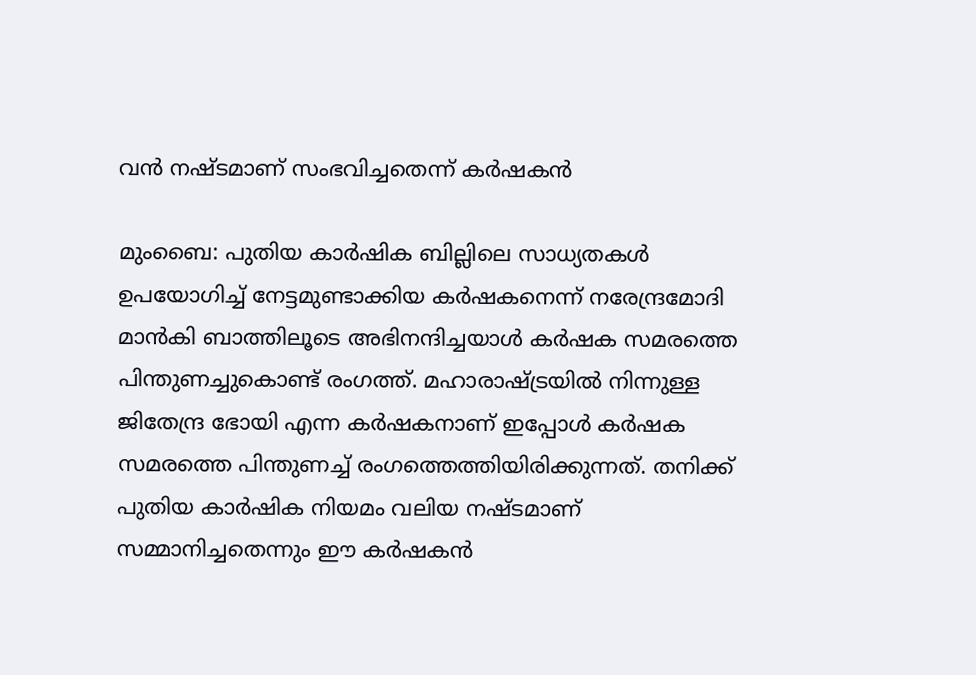വന്‍ നഷ്ടമാണ്‌ സംഭവിച്ചതെന്ന്‌ കര്‍ഷകന്‍

മുംബൈ‌: പുതിയ കാര്‍ഷിക ബില്ലിലെ സാധ്യതകള്‍ ഉപയോഗിച്ച്‌ നേട്ടമുണ്ടാക്കിയ കര്‍ഷകനെന്ന്‌ നരേന്ദ്രമോദി മാന്‍കി ബാത്തിലൂടെ അഭിനന്ദിച്ചയാള്‍ കര്‍ഷക സമരത്തെ പിന്തുണച്ചുകൊണ്ട്‌ രംഗത്ത്‌. മഹാരാഷ്ട്രയില്‍ നിന്നുള്ള ജിതേന്ദ്ര ഭോയി എന്ന കര്‍ഷകനാണ്‌ ഇപ്പോള്‍ കര്‍ഷക സമരത്തെ പിന്തുണച്ച്‌ രംഗത്തെത്തിയിരിക്കുന്നത്‌. തനിക്ക്‌ പുതിയ കാര്‍ഷിക നിയമം വലിയ നഷ്ടമാണ്‌ സമ്മാനിച്ചതെന്നും ഈ കര്‍ഷകന്‍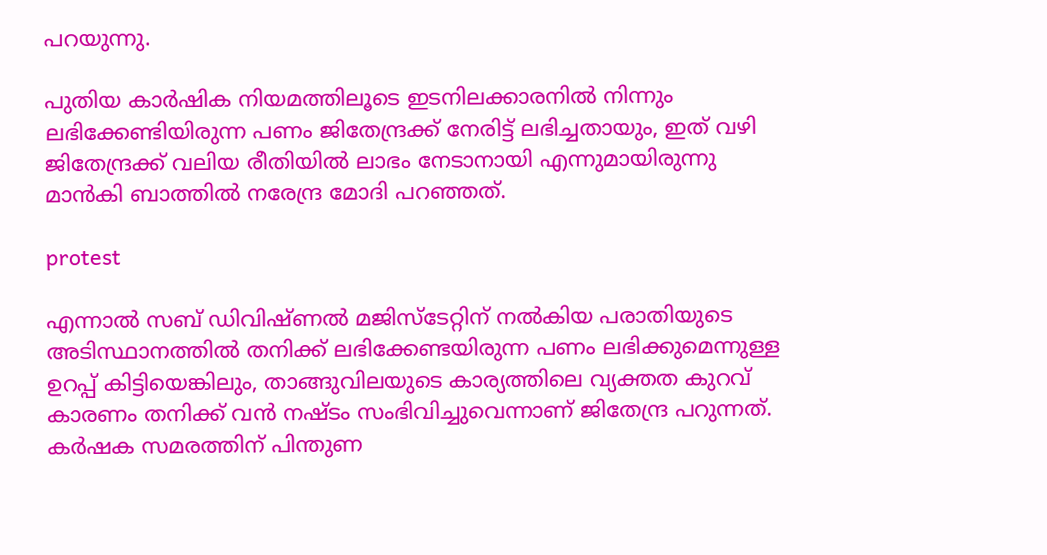പറയുന്നു.

പുതിയ കാര്‍ഷിക നിയമത്തിലൂടെ ഇടനിലക്കാരനില്‍ നിന്നും ലഭിക്കേണ്ടിയിരുന്ന പണം ജിതേന്ദ്രക്ക്‌ നേരിട്ട്‌ ലഭിച്ചതായും, ഇത്‌ വഴി ജിതേന്ദ്രക്ക്‌ വലിയ രീതിയില്‍ ലാഭം നേടാനായി എന്നുമായിരുന്നു മാന്‍കി ബാത്തില്‍ നരേന്ദ്ര മോദി പറഞ്ഞത്‌.

protest

എന്നാല്‍ സബ്‌ ഡിവിഷ്‌ണല്‍ മജിസ്‌ടേറ്റിന്‌ നല്‍കിയ പരാതിയുടെ അടിസ്ഥാനത്തില്‍ തനിക്ക്‌ ലഭിക്കേണ്ടയിരുന്ന പണം ലഭിക്കുമെന്നുള്ള ഉറപ്പ്‌ കിട്ടിയെങ്കിലും, താങ്ങുവിലയുടെ കാര്യത്തിലെ വ്യക്തത കുറവ്‌ കാരണം തനിക്ക്‌ വന്‍ നഷ്ടം സംഭിവിച്ചുവെന്നാണ്‌ ജിതേന്ദ്ര പറുന്നത്‌. കര്‍ഷക സമരത്തിന്‌ പിന്തുണ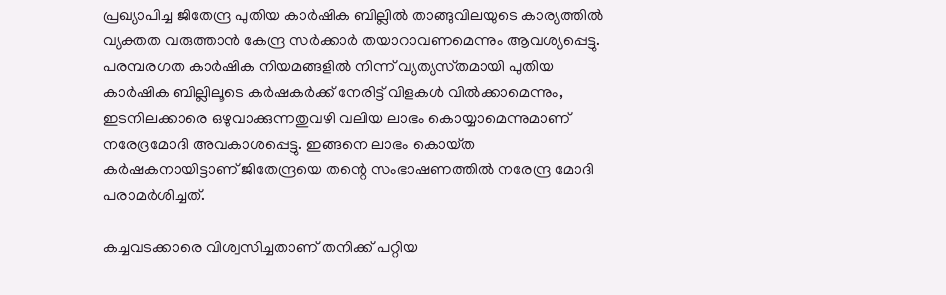പ്രഖ്യാപിച്ച ജിതേന്ദ്ര പുതിയ കാര്‍ഷിക ബില്ലില്‍ താങ്ങുവിലയുടെ കാര്യത്തില്‍ വ്യക്തത വരുത്താന്‍ കേന്ദ്ര സര്‍ക്കാര്‍ തയാറാവണമെന്നും ആവശ്യപ്പെട്ടു.
പരമ്പരഗത കാര്‍ഷിക നിയമങ്ങളില്‍ നിന്ന്‌ വ്യത്യസ്‌തമായി പുതിയ കാര്‍ഷിക ബില്ലിലൂടെ കര്‍ഷകര്‍ക്ക്‌ നേരിട്ട്‌ വിളകള്‍ വില്‍ക്കാമെന്നും, ഇടനിലക്കാരെ ഒഴുവാക്കുന്നതുവഴി വലിയ ലാഭം കൊയ്യാമെന്നുമാണ്‌ നരേദ്രമോദി അവകാശപ്പെട്ടു. ഇങ്ങനെ ലാഭം കൊയ്‌ത കര്‍ഷകനായിട്ടാണ്‌ ജിതേന്ദ്രയെ തന്റെ സംഭാഷണത്തില്‍ നരേന്ദ്ര മോദി പരാമര്‍ശിച്ചത്‌.

കച്ചവടക്കാരെ വിശ്വസിച്ചതാണ്‌ തനിക്ക്‌ പറ്റിയ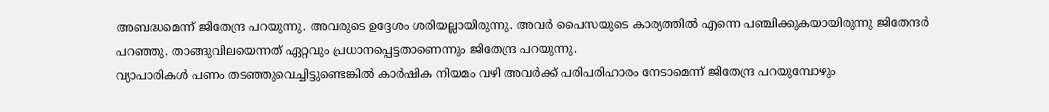അബദ്ധമെന്ന്‌ ജിതേന്ദ്ര പറയുന്നു. അവരുടെ ഉദ്ദേശം ശരിയല്ലായിരുന്നു. അവര്‍ പൈസയുടെ കാര്യത്തില്‍ എന്നെ പഞ്ചിക്കുകയായിരുന്നു ജിതേന്ദര്‍ പറഞ്ഞു. താങ്ങുവിലയെന്നത്‌ ഏറ്റവും പ്രധാനപ്പെട്ടതാണെന്നും ജിതേന്ദ്ര പറയുന്നു.
വ്യാപാരികള്‍ പണം തടഞ്ഞുവെച്ചിട്ടുണ്ടെങ്കില്‍ കാര്‍ഷിക നിയമം വഴി അവര്‍ക്ക്‌ പരിപരിഹാരം നേടാമെന്ന്‌ ജിതേന്ദ്ര പറയുമ്പോഴും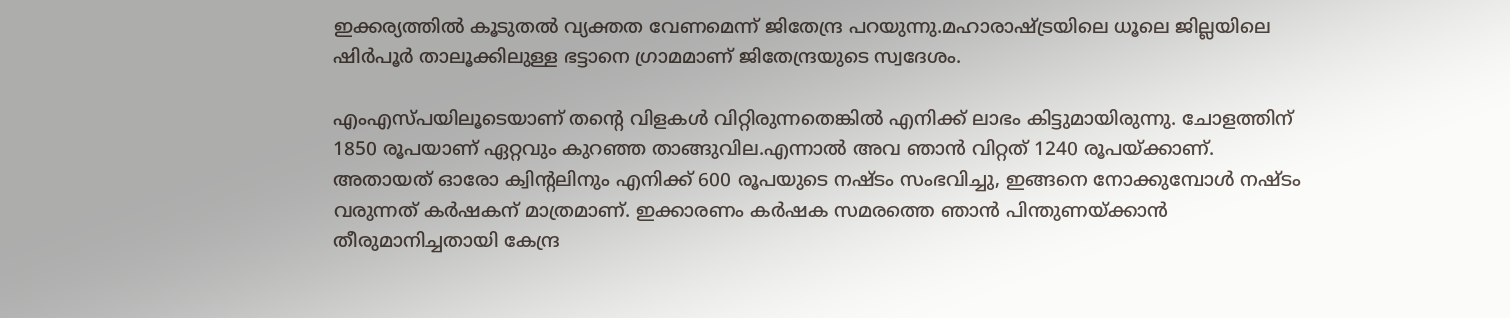ഇക്കര്യത്തില്‍ കൂടുതല്‍ വ്യക്തത വേണമെന്ന്‌ ജിതേന്ദ്ര പറയുന്നു.മഹാരാഷ്ട്രയിലെ ധൂലെ ജില്ലയിലെ ഷിര്‍പൂര്‍ താലൂക്കിലുള്ള ഭട്ടാനെ ഗ്രാമമാണ്‌ ജിതേന്ദ്രയുടെ സ്വദേശം.

എംഎസ്‌പയിലൂടെയാണ്‌ തന്റെ വിളകള്‍ വിറ്റിരുന്നതെങ്കില്‍ എനിക്ക്‌ ലാഭം കിട്ടുമായിരുന്നു. ചോളത്തിന്‌ 1850 രൂപയാണ്‌ ഏറ്റവും കുറഞ്ഞ താങ്ങുവില.എന്നാല്‍ അവ ഞാന്‍ വിറ്റത്‌ 1240 രൂപയ്‌ക്കാണ്‌. അതായത്‌ ഓരോ ക്വിന്റലിനും എനിക്ക്‌ 600 രൂപയുടെ നഷ്ടം സംഭവിച്ചു, ഇങ്ങനെ നോക്കുമ്പോള്‍ നഷ്ടം വരുന്നത്‌ കര്‍ഷകന്‌ മാത്രമാണ്‌. ഇക്കാരണം കര്‍ഷക സമരത്തെ ഞാന്‍ പിന്തുണയ്‌ക്കാന്‍ തീരുമാനിച്ചതായി കേന്ദ്ര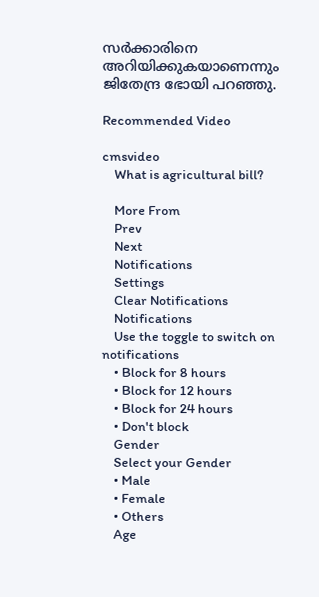സര്‍ക്കാരിനെ അറിയിക്കുകയാണെന്നും ജിതേന്ദ്ര ഭോയി പറഞ്ഞു.

Recommended Video

cmsvideo
    What is agricultural bill?

    More From
    Prev
    Next
    Notifications
    Settings
    Clear Notifications
    Notifications
    Use the toggle to switch on notifications
    • Block for 8 hours
    • Block for 12 hours
    • Block for 24 hours
    • Don't block
    Gender
    Select your Gender
    • Male
    • Female
    • Others
    Age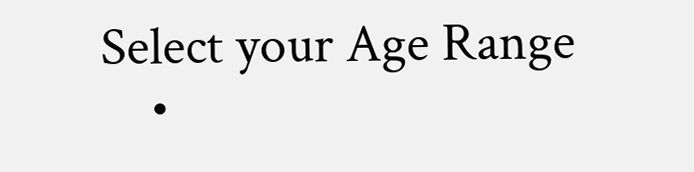Select your Age Range
    •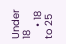Under 18
    • 18 to 25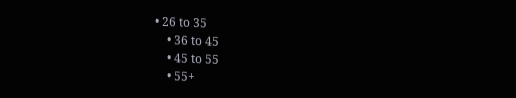• 26 to 35
    • 36 to 45
    • 45 to 55
    • 55+